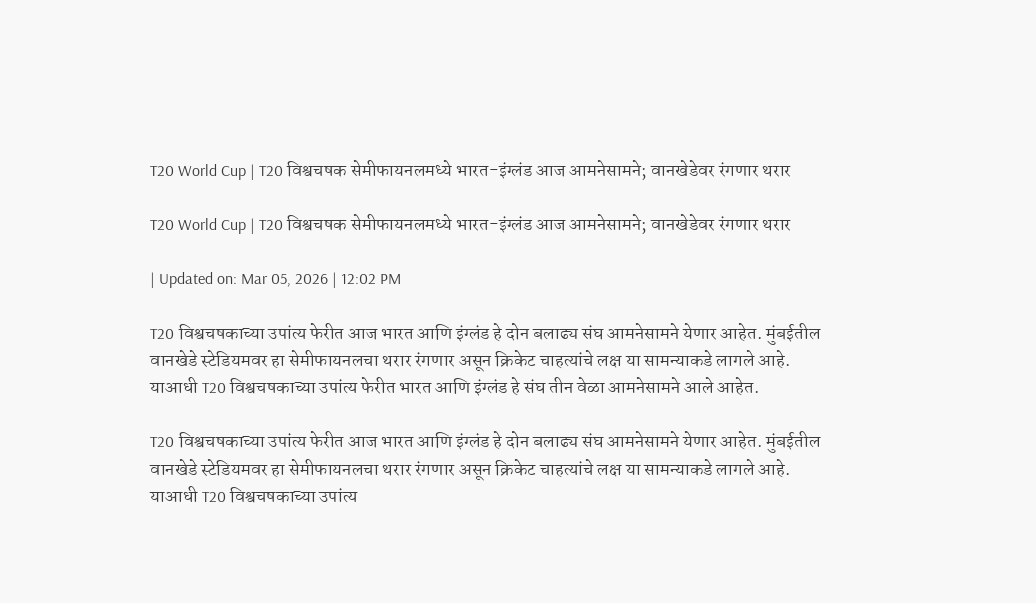T20 World Cup | T20 विश्वचषक सेमीफायनलमध्ये भारत-इंग्लंड आज आमनेसामने; वानखेडेवर रंगणार थरार

T20 World Cup | T20 विश्वचषक सेमीफायनलमध्ये भारत-इंग्लंड आज आमनेसामने; वानखेडेवर रंगणार थरार

| Updated on: Mar 05, 2026 | 12:02 PM

T20 विश्वचषकाच्या उपांत्य फेरीत आज भारत आणि इंग्लंड हे दोन बलाढ्य संघ आमनेसामने येणार आहेत. मुंबईतील वानखेडे स्टेडियमवर हा सेमीफायनलचा थरार रंगणार असून क्रिकेट चाहत्यांचे लक्ष या सामन्याकडे लागले आहे. याआधी T20 विश्वचषकाच्या उपांत्य फेरीत भारत आणि इंग्लंड हे संघ तीन वेळा आमनेसामने आले आहेत.

T20 विश्वचषकाच्या उपांत्य फेरीत आज भारत आणि इंग्लंड हे दोन बलाढ्य संघ आमनेसामने येणार आहेत. मुंबईतील वानखेडे स्टेडियमवर हा सेमीफायनलचा थरार रंगणार असून क्रिकेट चाहत्यांचे लक्ष या सामन्याकडे लागले आहे. याआधी T20 विश्वचषकाच्या उपांत्य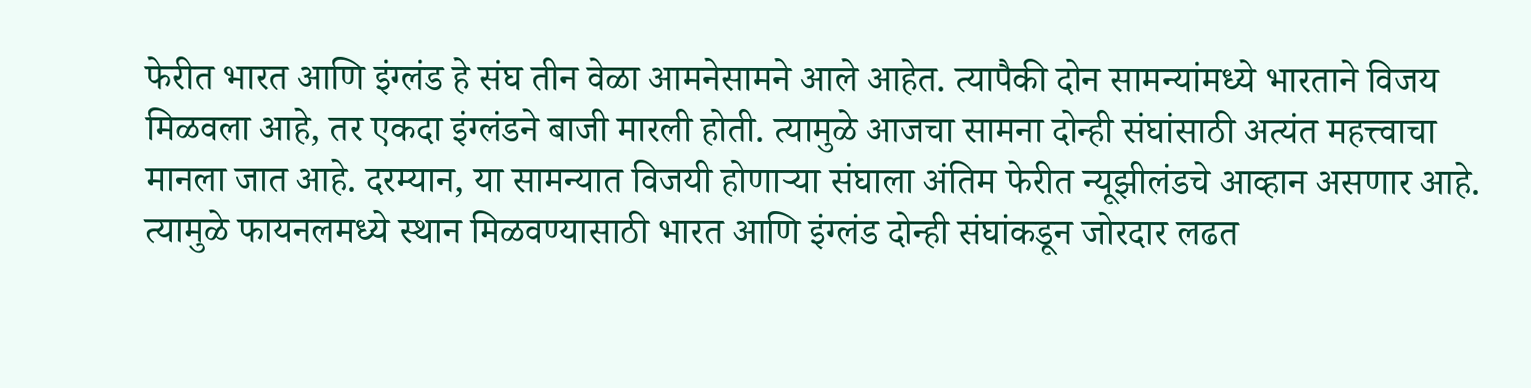फेरीत भारत आणि इंग्लंड हे संघ तीन वेळा आमनेसामने आले आहेत. त्यापैकी दोन सामन्यांमध्ये भारताने विजय मिळवला आहे, तर एकदा इंग्लंडने बाजी मारली होती. त्यामुळे आजचा सामना दोन्ही संघांसाठी अत्यंत महत्त्वाचा मानला जात आहे. दरम्यान, या सामन्यात विजयी होणाऱ्या संघाला अंतिम फेरीत न्यूझीलंडचे आव्हान असणार आहे. त्यामुळे फायनलमध्ये स्थान मिळवण्यासाठी भारत आणि इंग्लंड दोन्ही संघांकडून जोरदार लढत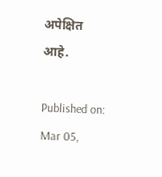अपेक्षित आहे.

Published on: Mar 05,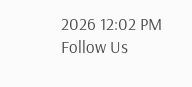2026 12:02 PM
Follow Us